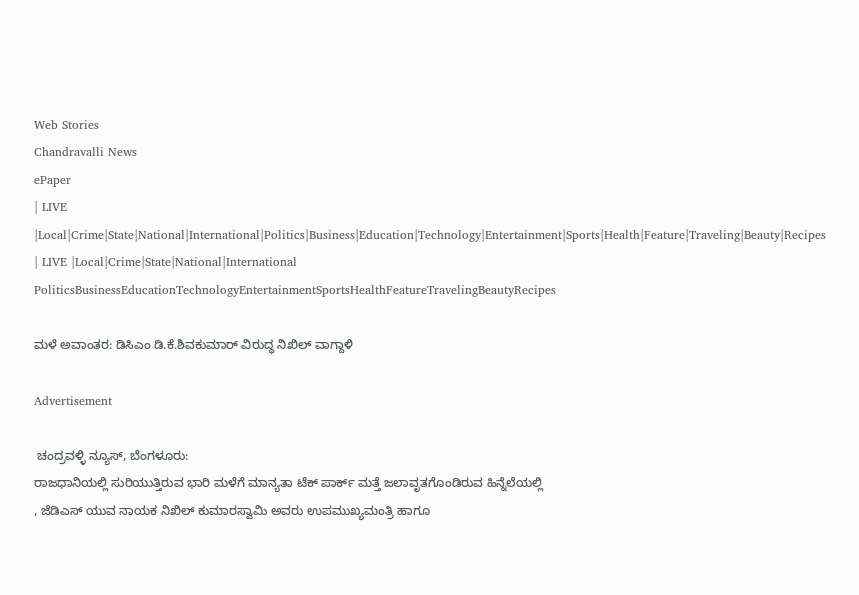Web Stories
Chandravalli News
ePaper
| LIVE |Local|Crime|State|National|International|Politics|Business|Education|Technology|Entertainment|Sports|Health|Feature|Traveling|Beauty|Recipes
| LIVE |Local|Crime|State|National|International
PoliticsBusinessEducationTechnologyEntertainmentSportsHealthFeatureTravelingBeautyRecipes

ಮಳೆ ಅವಾಂತರ: ಡಿಸಿಎಂ ಡಿ.ಕೆ.ಶಿವಕುಮಾರ್ ವಿರುದ್ಧ ನಿಖಿಲ್ ವಾಗ್ದಾಳಿ

Advertisement

 ಚಂದ್ರವಳ್ಳಿ ನ್ಯೂಸ್, ಬೆಂಗಳೂರು:
ರಾಜಧಾನಿಯಲ್ಲಿ ಸುರಿಯುತ್ತಿರುವ ಭಾರಿ ಮಳೆಗೆ ಮಾನ್ಯತಾ ಟೆಕ್ ಪಾರ್ಕ್ ಮತ್ತೆ ಜಲಾವೃತಗೊಂಡಿರುವ ಹಿನ್ನೆಲೆಯಲ್ಲಿ
, ಜೆಡಿಎಸ್ ಯುವ ನಾಯಕ ನಿಖಿಲ್ ಕುಮಾರಸ್ವಾಮಿ ಅವರು ಉಪಮುಖ್ಯಮಂತ್ರಿ ಹಾಗೂ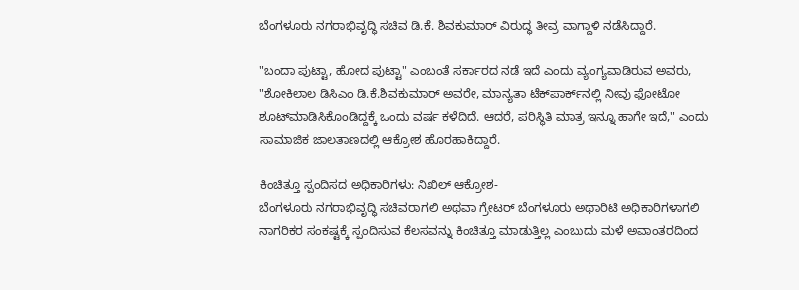ಬೆಂಗಳೂರು ನಗರಾಭಿವೃದ್ಧಿ ಸಚಿವ ಡಿ.ಕೆ. ಶಿವಕುಮಾರ್ ವಿರುದ್ಧ ತೀವ್ರ ವಾಗ್ದಾಳಿ ನಡೆಸಿದ್ದಾರೆ.

"ಬಂದಾ ಪುಟ್ಟಾ, ಹೋದ ಪುಟ್ಟಾ" ಎಂಬಂತೆ ಸರ್ಕಾರದ ನಡೆ ಇದೆ ಎಂದು ವ್ಯಂಗ್ಯವಾಡಿರುವ ಅವರು, "ಶೋಕಿಲಾಲ ಡಿಸಿಎಂ ಡಿ.ಕೆ.ಶಿವಕುಮಾರ್ ಅವರೇ, ಮಾನ್ಯತಾ ಟೆಕ್‌ಪಾರ್ಕ್‌ನಲ್ಲಿ ನೀವು ಫೋಟೋ ಶೂಟ್‌ಮಾಡಿಸಿಕೊಂಡಿದ್ದಕ್ಕೆ ಒಂದು ವರ್ಷ ಕಳೆದಿದೆ. ಆದರೆ, ಪರಿಸ್ಥಿತಿ ಮಾತ್ರ ಇನ್ನೂ ಹಾಗೇ ಇದೆ," ಎಂದು ಸಾಮಾಜಿಕ ಜಾಲತಾಣದಲ್ಲಿ ಆಕ್ರೋಶ ಹೊರಹಾಕಿದ್ದಾರೆ.

ಕಿಂಚಿತ್ತೂ ಸ್ಪಂದಿಸದ ಅಧಿಕಾರಿಗಳು: ನಿಖಿಲ್ ಆಕ್ರೋಶ-
ಬೆಂಗಳೂರು ನಗರಾಭಿವೃದ್ಧಿ ಸಚಿವರಾಗಲಿ ಅಥವಾ ಗ್ರೇಟರ್ ಬೆಂಗಳೂರು ಅಥಾರಿಟಿ ಅಧಿಕಾರಿಗಳಾಗಲಿ ನಾಗರಿಕರ ಸಂಕಷ್ಟಕ್ಕೆ ಸ್ಪಂದಿಸುವ ಕೆಲಸವನ್ನು ಕಿಂಚಿತ್ತೂ ಮಾಡುತ್ತಿಲ್ಲ ಎಂಬುದು ಮಳೆ ಅವಾಂತರದಿಂದ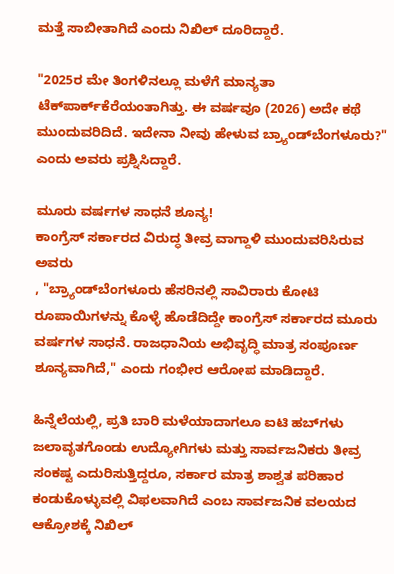ಮತ್ತೆ ಸಾಬೀತಾಗಿದೆ ಎಂದು ನಿಖಿಲ್ ದೂರಿದ್ದಾರೆ.

"2025ರ ಮೇ ತಿಂಗಳಿನಲ್ಲೂ ಮಳೆಗೆ ಮಾನ್ಯತಾ ಟೆಕ್‌ಪಾರ್ಕ್‌ಕೆರೆಯಂತಾಗಿತ್ತು. ಈ ವರ್ಷವೂ (2026) ಅದೇ ಕಥೆ ಮುಂದುವರಿದಿದೆ. ಇದೇನಾ ನೀವು ಹೇಳುವ ಬ್ರ್ಯಾಂಡ್‌ಬೆಂಗಳೂರು?" ಎಂದು ಅವರು ಪ್ರಶ್ನಿಸಿದ್ದಾರೆ.

ಮೂರು ವರ್ಷಗಳ ಸಾಧನೆ ಶೂನ್ಯ!
ಕಾಂಗ್ರೆಸ್ ಸರ್ಕಾರದ ವಿರುದ್ಧ ತೀವ್ರ ವಾಗ್ದಾಳಿ ಮುಂದುವರಿಸಿರುವ ಅವರು
, "ಬ್ರ್ಯಾಂಡ್‌ಬೆಂಗಳೂರು ಹೆಸರಿನಲ್ಲಿ ಸಾವಿರಾರು ಕೋಟಿ ರೂಪಾಯಿಗಳನ್ನು ಕೊಳ್ಳೆ ಹೊಡೆದಿದ್ದೇ ಕಾಂಗ್ರೆಸ್ ಸರ್ಕಾರದ ಮೂರು ವರ್ಷಗಳ ಸಾಧನೆ. ರಾಜಧಾನಿಯ ಅಭಿವೃದ್ಧಿ ಮಾತ್ರ ಸಂಪೂರ್ಣ ಶೂನ್ಯವಾಗಿದೆ," ಎಂದು ಗಂಭೀರ ಆರೋಪ ಮಾಡಿದ್ದಾರೆ.

ಹಿನ್ನೆಲೆಯಲ್ಲಿ, ಪ್ರತಿ ಬಾರಿ ಮಳೆಯಾದಾಗಲೂ ಐಟಿ ಹಬ್‌ಗಳು ಜಲಾವೃತಗೊಂಡು ಉದ್ಯೋಗಿಗಳು ಮತ್ತು ಸಾರ್ವಜನಿಕರು ತೀವ್ರ ಸಂಕಷ್ಟ ಎದುರಿಸುತ್ತಿದ್ದರೂ, ಸರ್ಕಾರ ಮಾತ್ರ ಶಾಶ್ವತ ಪರಿಹಾರ ಕಂಡುಕೊಳ್ಳುವಲ್ಲಿ ವಿಫಲವಾಗಿದೆ ಎಂಬ ಸಾರ್ವಜನಿಕ ವಲಯದ ಆಕ್ರೋಶಕ್ಕೆ ನಿಖಿಲ್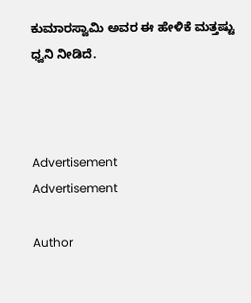ಕುಮಾರಸ್ವಾಮಿ ಅವರ ಈ ಹೇಳಿಕೆ ಮತ್ತಷ್ಟು ಧ್ವನಿ ನೀಡಿದೆ.



Advertisement
Advertisement

Author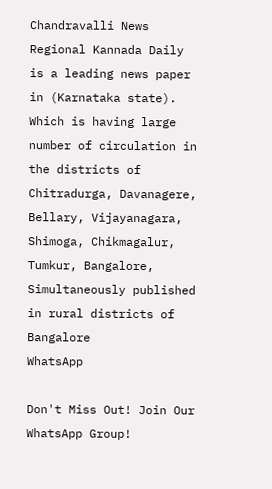Chandravalli News
Regional Kannada Daily is a leading news paper in (Karnataka state). Which is having large number of circulation in the districts of Chitradurga, Davanagere, Bellary, Vijayanagara, Shimoga, Chikmagalur, Tumkur, Bangalore, Simultaneously published in rural districts of Bangalore
WhatsApp

Don't Miss Out! Join Our WhatsApp Group!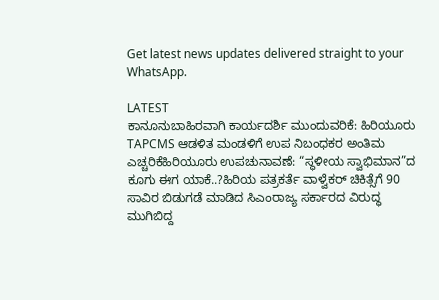Get latest news updates delivered straight to your WhatsApp.

LATEST
ಕಾನೂನುಬಾಹಿರವಾಗಿ ಕಾರ್ಯದರ್ಶಿ ಮುಂದುವರಿಕೆ: ಹಿರಿಯೂರು TAPCMS ಆಡಳಿತ ಮಂಡಳಿಗೆ ಉಪ ನಿಬಂಧಕರ ಅಂತಿಮ ಎಚ್ಚರಿಕೆಹಿರಿಯೂರು ಉಪಚುನಾವಣೆ: “ಸ್ಥಳೀಯ ಸ್ವಾಭಿಮಾನ”ದ ಕೂಗು ಈಗ ಯಾಕೆ..?ಹಿರಿಯ ಪತ್ರಕರ್ತೆ ವಾಳ್ವೆಕರ್ ಚಿಕಿತ್ಸೆಗೆ 90 ಸಾವಿರ ಬಿಡುಗಡೆ ಮಾಡಿದ‌ ಸಿಎಂರಾಜ್ಯ ಸರ್ಕಾರದ ವಿರುದ್ಧ ಮುಗಿಬಿದ್ದ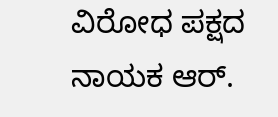ವಿರೋಧ ಪಕ್ಷದ ನಾಯಕ ಆರ್.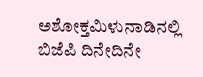ಅಶೋಕ್ತಮಿಳುನಾಡಿನಲ್ಲಿ ಬಿಜೆಪಿ ದಿನೇದಿನೇ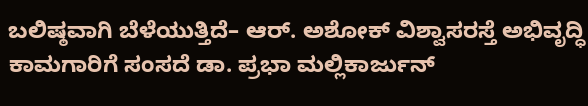ಬಲಿಷ್ಠವಾಗಿ ಬೆಳೆಯುತ್ತಿದೆ– ಆರ್. ಅಶೋಕ್ ವಿಶ್ವಾಸರಸ್ತೆ ಅಭಿವೃದ್ಧಿ ಕಾಮಗಾರಿಗೆ ಸಂಸದೆ ಡಾ. ಪ್ರಭಾ ಮಲ್ಲಿಕಾರ್ಜುನ್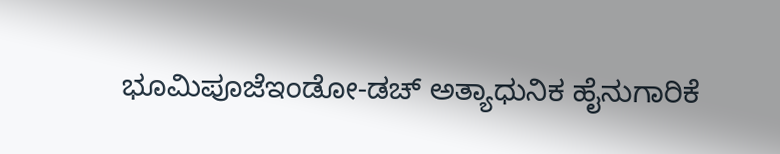ಭೂಮಿಪೂಜೆಇಂಡೋ-ಡಚ್ ಅತ್ಯಾಧುನಿಕ ಹೈನುಗಾರಿಕೆ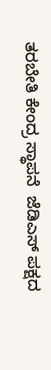ತರಬೇತಿ ಕೇಂದ್ರ ಸ್ಥಾಪನೆ  ಜೆಡಿಎಸ್ ಪಕ್ಷದ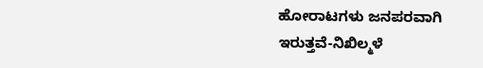ಹೋರಾಟಗಳು ಜನಪರವಾಗಿ ಇರುತ್ತವೆ-ನಿಖಿಲ್ಮಳೆ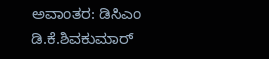ಅವಾಂತರ: ಡಿಸಿಎಂ ಡಿ.ಕೆ.ಶಿವಕುಮಾರ್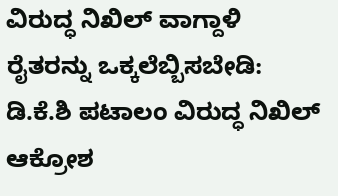ವಿರುದ್ಧ ನಿಖಿಲ್ ವಾಗ್ದಾಳಿ ರೈತರನ್ನು ಒಕ್ಕಲೆಬ್ಬಿಸಬೇಡಿ: ಡಿ.ಕೆ.ಶಿ ಪಟಾಲಂ ವಿರುದ್ಧ ನಿಖಿಲ್ ಆಕ್ರೋಶ